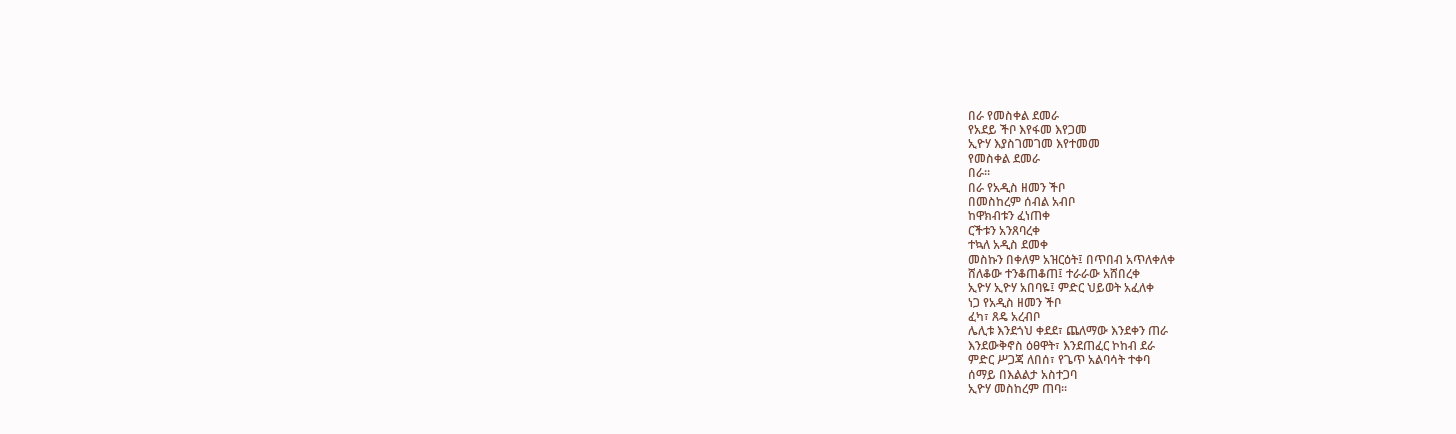በራ የመስቀል ደመራ
የአደይ ችቦ እየፋመ እየጋመ
ኢዮሃ እያስገመገመ እየተመመ
የመስቀል ደመራ
በራ።
በራ የአዲስ ዘመን ችቦ
በመስከረም ሰብል አብቦ
ከዋክብቱን ፈነጠቀ
ርችቱን አንጸባረቀ
ተኳለ አዲስ ደመቀ
መስኩን በቀለም አዝርዕት፤ በጥበብ አጥለቀለቀ
ሸለቆው ተንቆጠቆጠ፤ ተራራው አሸበረቀ
ኢዮሃ ኢዮሃ አበባዬ፤ ምድር ህይወት አፈለቀ
ነጋ የአዲስ ዘመን ችቦ
ፈካ፣ ጸዴ አረብቦ
ሌሊቱ እንደጎህ ቀደደ፣ ጨለማው እንደቀን ጠራ
እንደውቅኖስ ዕፀዋት፣ እንደጠፈር ኮከብ ደራ
ምድር ሥጋጃ ለበሰ፣ የጌጥ አልባሳት ተቀባ
ሰማይ በእልልታ አስተጋባ
ኢዮሃ መስከረም ጠባ።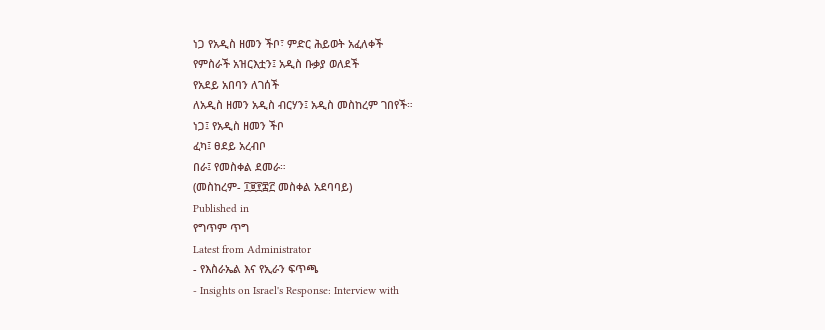ነጋ የአዲስ ዘመን ችቦ፣ ምድር ሕይወት አፈለቀች
የምስራች አዝርእቷን፤ አዲስ ቡቃያ ወለደች
የአደይ አበባን ለገሰች
ለአዲስ ዘመን አዲስ ብርሃን፤ አዲስ መስከረም ገበየች።
ነጋ፤ የአዲስ ዘመን ችቦ
ፈካ፤ ፀደይ አረብቦ
በራ፤ የመስቀል ደመራ።
(መስከረም- ፲፱፻፰፫ መስቀል አደባባይ)
Published in
የግጥም ጥግ
Latest from Administrator
- የእስራኤል እና የኢራን ፍጥጫ
- Insights on Israel's Response: Interview with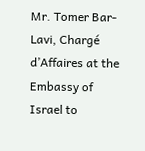Mr. Tomer Bar-Lavi, Chargé d’Affaires at the Embassy of Israel to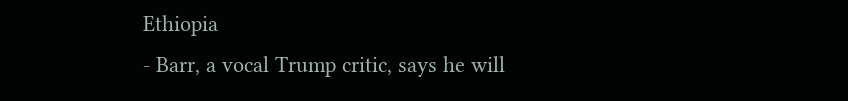Ethiopia
- Barr, a vocal Trump critic, says he will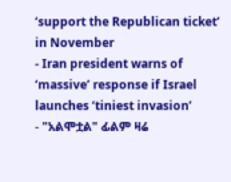‘support the Republican ticket’ in November
- Iran president warns of ‘massive’ response if Israel launches ‘tiniest invasion’
- "አልሞቷል" ፊልም ዛሬ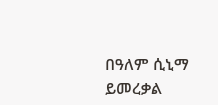በዓለም ሲኒማ ይመረቃል